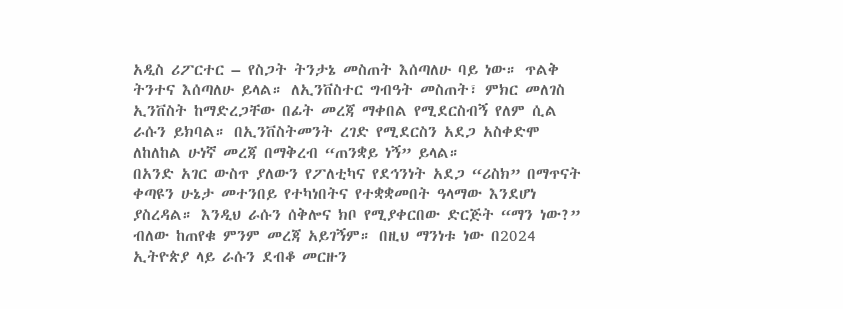አዲስ ሪፖርተር – የስጋት ትንታኔ መስጠት እሰጣለሁ ባይ ነው። ጥልቅ ትንተና እሰጣለሁ ይላል። ለኢንቨስተር ግብዓት መስጠት፣ ምክር መለገስ ኢንቨስት ከማድረጋቸው በፊት መረጃ ማቀበል የሚደርስብኝ የለም ሲል ራሱን ይክባል። በኢንቨስትመንት ረገድ የሚደርስን አደጋ አስቀድሞ ለከለከል ሁነኛ መረጃ በማቅረብ “ጠንቋይ ነኝ” ይላል።
በአንድ አገር ውስጥ ያለውን የፖለቲካና የደኅንነት አደጋ “ሪስክ” በማጥናት ቀጣዩን ሁኔታ መተንበይ የተካነበትና የተቋቋመበት ዓላማው እንደሆነ ያስረዳል። እንዲህ ራሱን ሰቅሎና ክቦ የሚያቀርበው ድርጅት “ማን ነው?” ብለው ከጠየቁ ምንም መረጃ አይገኝም። በዚህ ማንነቱ ነው በ2024 ኢትዮጵያ ላይ ራሱን ደብቆ መርዙን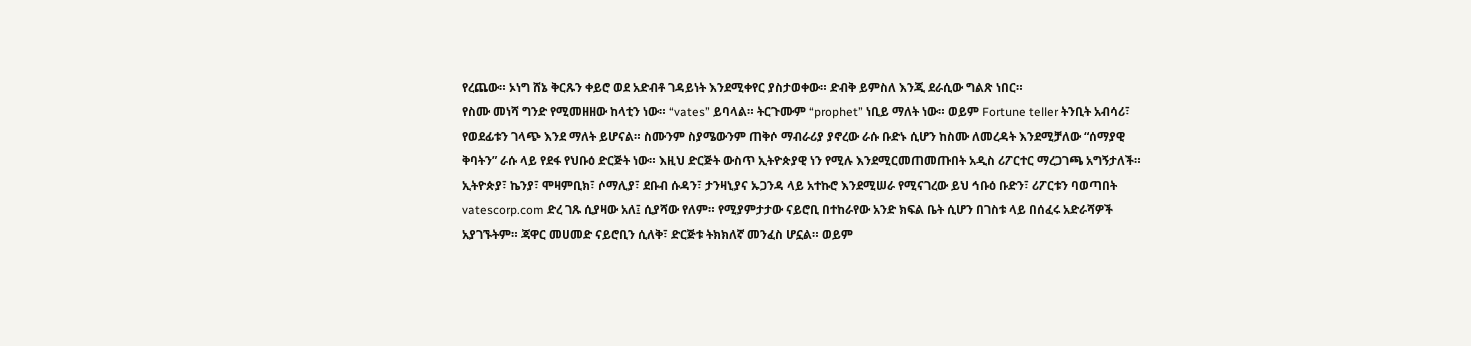የረጨው። ኦነግ ሸኔ ቅርጹን ቀይሮ ወደ አድብቶ ገዳይነት እንደሚቀየር ያስታወቀው። ድብቅ ይምስለ እንጂ ደራሲው ግልጽ ነበር።
የስሙ መነሻ ግንድ የሚመዘዘው ከላቲን ነው። “vates” ይባላል። ትርጉሙም “prophet” ነቢይ ማለት ነው። ወይም Fortune teller ትንቢት አብሳሪ፣ የወደፊቱን ገላጭ እንደ ማለት ይሆናል። ስሙንም ስያሜውንም ጠቅሶ ማብራሪያ ያኖረው ራሱ ቡድኑ ሲሆን ከስሙ ለመረዳት እንደሚቻለው “ሰማያዊ ቅባትን” ራሱ ላይ የደፋ የህቡዕ ድርጅት ነው። እዚህ ድርጅት ውስጥ ኢትዮጵያዊ ነን የሚሉ እንደሚርመጠመጡበት አዲስ ሪፖርተር ማረጋገጫ አግኝታለች።
ኢትዮጵያ፣ ኬንያ፣ ሞዛምቢክ፣ ሶማሊያ፣ ደቡብ ሱዳን፣ ታንዛኒያና ኡጋንዳ ላይ አተኩሮ እንደሚሠራ የሚናገረው ይህ ኅቡዕ ቡድን፣ ሪፖርቱን ባወጣበት vatescorp.com ድረ ገጹ ሲያዛው አለ፤ ሲያሻው የለም። የሚያምታታው ናይሮቢ በተከራየው አንድ ክፍል ቤት ሲሆን በገስቱ ላይ በሰፈሩ አድራሻዎች አያገኙትም። ጃዋር መሀመድ ናይሮቢን ሲለቅ፣ ድርጅቱ ትክክለኛ መንፈስ ሆኗል። ወይም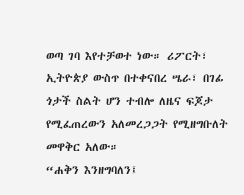ወጣ ገባ እየተቻወተ ነው። ሪፖርት፣ ኢትዮጵያ ውስጥ በተቀናበረ ሤራ፣ በገፊ ጎታች ስልት ሆን ተብሎ ለዜና ፍጆታ የሚፈጠረውን አለመረጋጋት የሚዘግቡለት መዋቅር አለው።
“ሐቅን እንዘግባለን፤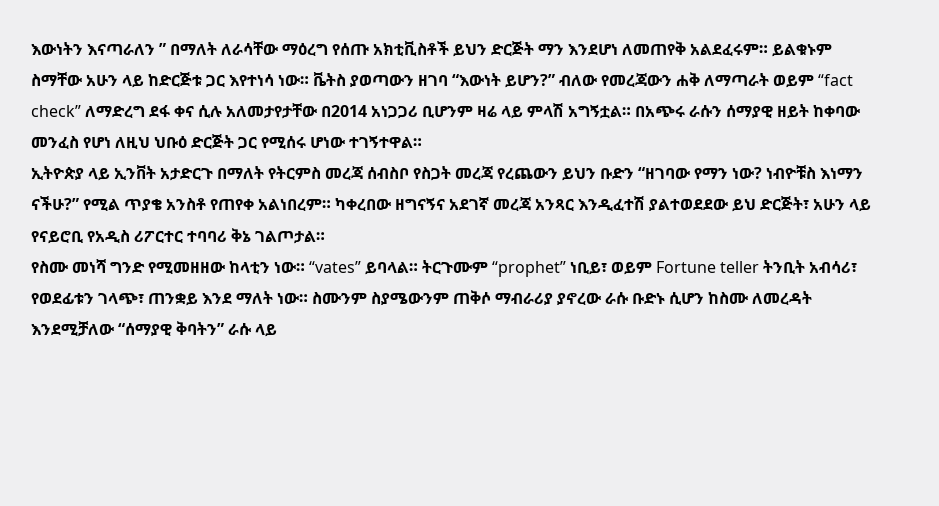እውነትን እናጣራለን ” በማለት ለራሳቸው ማዕረግ የሰጡ አክቲቪስቶች ይህን ድርጅት ማን እንደሆነ ለመጠየቅ አልደፈሩም። ይልቁኑም ስማቸው አሁን ላይ ከድርጅቱ ጋር እየተነሳ ነው። ቬትስ ያወጣውን ዘገባ “እውነት ይሆን?” ብለው የመረጃውን ሐቅ ለማጣራት ወይም “fact check” ለማድረግ ደፋ ቀና ሲሉ አለመታየታቸው በ2014 አነጋጋሪ ቢሆንም ዛሬ ላይ ምላሽ አግኝቷል። በአጭሩ ራሱን ሰማያዊ ዘይት ከቀባው መንፈስ የሆነ ለዚህ ህቡዕ ድርጅት ጋር የሚሰሩ ሆነው ተገኝተዋል።
ኢትዮጵያ ላይ ኢንቨት አታድርጉ በማለት የትርምስ መረጃ ሰብስቦ የስጋት መረጃ የረጨውን ይህን ቡድን “ዘገባው የማን ነው? ነብዮቹስ እነማን ናችሁ?” የሚል ጥያቄ አንስቶ የጠየቀ አልነበረም። ካቀረበው ዘግናኝና አደገኛ መረጃ አንጻር እንዲፈተሽ ያልተወደደው ይህ ድርጅት፣ አሁን ላይ የናይሮቢ የአዲስ ሪፖርተር ተባባሪ ቅኔ ገልጦታል።
የስሙ መነሻ ግንድ የሚመዘዘው ከላቲን ነው። “vates” ይባላል። ትርጉሙም “prophet” ነቢይ፣ ወይም Fortune teller ትንቢት አብሳሪ፣ የወደፊቱን ገላጭ፣ ጠንቋይ እንደ ማለት ነው። ስሙንም ስያሜውንም ጠቅሶ ማብራሪያ ያኖረው ራሱ ቡድኑ ሲሆን ከስሙ ለመረዳት እንደሚቻለው “ሰማያዊ ቅባትን” ራሱ ላይ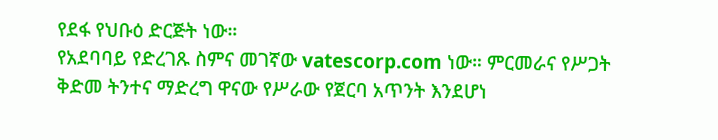የደፋ የህቡዕ ድርጅት ነው።
የአደባባይ የድረገጹ ስምና መገኛው vatescorp.com ነው። ምርመራና የሥጋት ቅድመ ትንተና ማድረግ ዋናው የሥራው የጀርባ አጥንት እንደሆነ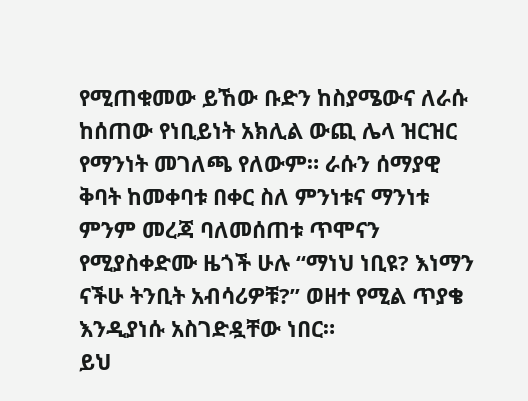የሚጠቁመው ይኸው ቡድን ከስያሜውና ለራሱ ከሰጠው የነቢይነት አክሊል ውጪ ሌላ ዝርዝር የማንነት መገለጫ የለውም። ራሱን ሰማያዊ ቅባት ከመቀባቱ በቀር ስለ ምንነቱና ማንነቱ ምንም መረጃ ባለመሰጠቱ ጥሞናን የሚያስቀድሙ ዜጎች ሁሉ “ማነህ ነቢዩ? እነማን ናችሁ ትንቢት አብሳሪዎቹ?” ወዘተ የሚል ጥያቄ እንዲያነሱ አስገድዷቸው ነበር።
ይህ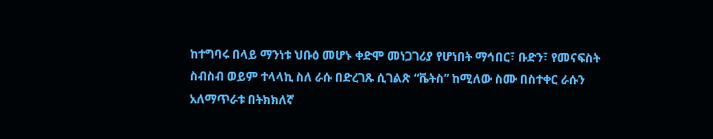ከተግባሩ በላይ ማንነቱ ህቡዕ መሆኑ ቀድሞ መነጋገሪያ የሆነበት ማኅበር፣ ቡድን፣ የመናፍስት ስብስብ ወይም ተላላኪ ስለ ራሱ በድረገጹ ሲገልጽ “ቬትስ” ከሚለው ስሙ በስተቀር ራሱን አለማጥራቱ በትክክለኛ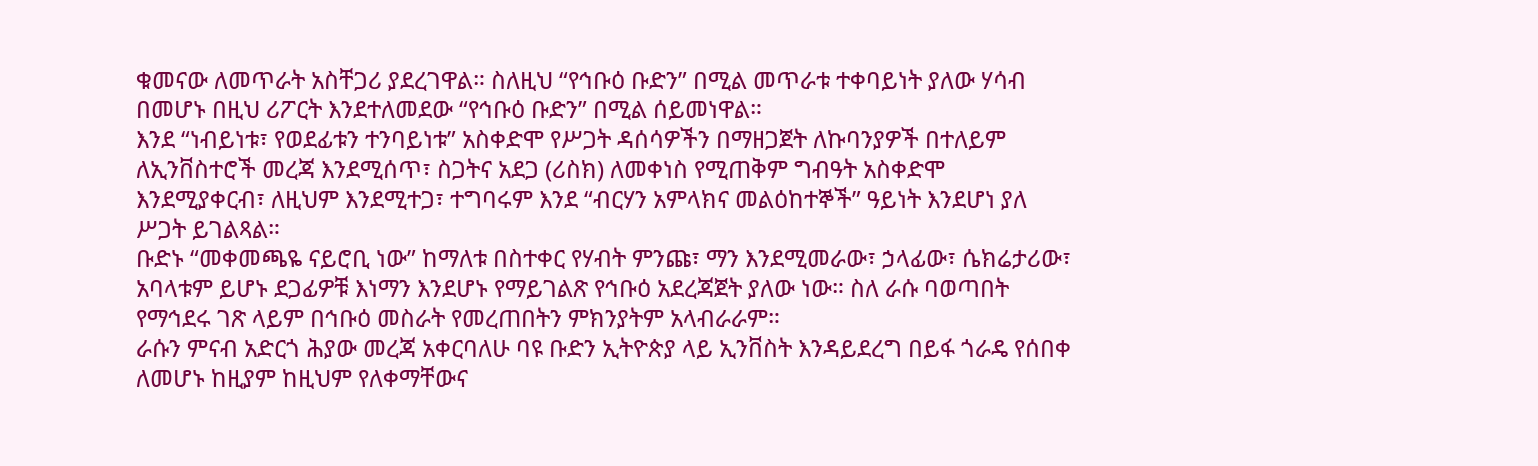ቁመናው ለመጥራት አስቸጋሪ ያደረገዋል። ስለዚህ “የኅቡዕ ቡድን” በሚል መጥራቱ ተቀባይነት ያለው ሃሳብ በመሆኑ በዚህ ሪፖርት እንደተለመደው “የኅቡዕ ቡድን” በሚል ሰይመነዋል።
እንደ “ነብይነቱ፣ የወደፊቱን ተንባይነቱ” አስቀድሞ የሥጋት ዳሰሳዎችን በማዘጋጀት ለኩባንያዎች በተለይም ለኢንቨስተሮች መረጃ እንደሚሰጥ፣ ስጋትና አደጋ (ሪስክ) ለመቀነስ የሚጠቅም ግብዓት አስቀድሞ እንደሚያቀርብ፣ ለዚህም እንደሚተጋ፣ ተግባሩም እንደ “ብርሃን አምላክና መልዕከተኞች” ዓይነት እንደሆነ ያለ ሥጋት ይገልጻል።
ቡድኑ “መቀመጫዬ ናይሮቢ ነው” ከማለቱ በስተቀር የሃብት ምንጩ፣ ማን እንደሚመራው፣ ኃላፊው፣ ሴክሬታሪው፣ አባላቱም ይሆኑ ደጋፊዎቹ እነማን እንደሆኑ የማይገልጽ የኅቡዕ አደረጃጀት ያለው ነው። ስለ ራሱ ባወጣበት የማኅደሩ ገጽ ላይም በኅቡዕ መስራት የመረጠበትን ምክንያትም አላብራራም።
ራሱን ምናብ አድርጎ ሕያው መረጃ አቀርባለሁ ባዩ ቡድን ኢትዮጵያ ላይ ኢንቨስት እንዳይደረግ በይፋ ጎራዴ የሰበቀ ለመሆኑ ከዚያም ከዚህም የለቀማቸውና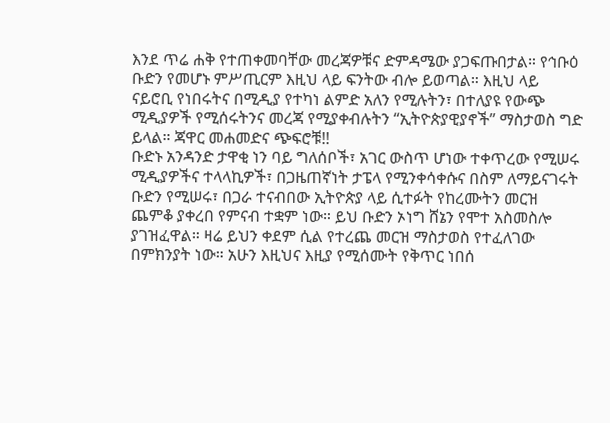እንደ ጥሬ ሐቅ የተጠቀመባቸው መረጃዎቹና ድምዳሜው ያጋፍጡበታል። የኅቡዕ ቡድን የመሆኑ ምሥጢርም እዚህ ላይ ፍንትው ብሎ ይወጣል። እዚህ ላይ ናይሮቢ የነበሩትና በሚዲያ የተካነ ልምድ አለን የሚሉትን፣ በተለያዩ የውጭ ሚዲያዎች የሚሰሩትንና መረጃ የሚያቀብሉትን “ኢትዮጵያዊያኖች” ማስታወስ ግድ ይላል። ጃዋር መሐመድና ጭፍሮቹ!!
ቡድኑ አንዳንድ ታዋቂ ነን ባይ ግለሰቦች፣ አገር ውስጥ ሆነው ተቀጥረው የሚሠሩ ሚዲያዎችና ተላላኪዎች፣ በጋዜጠኛነት ታፔላ የሚንቀሳቀሱና በስም ለማይናገሩት ቡድን የሚሠሩ፣ በጋራ ተናብበው ኢትዮጵያ ላይ ሲተፉት የከረሙትን መርዝ ጨምቆ ያቀረበ የምናብ ተቋም ነው። ይህ ቡድን ኦነግ ሸኔን የሞተ አስመስሎ ያገዝፈዋል። ዛሬ ይህን ቀደም ሲል የተረጨ መርዝ ማስታወስ የተፈለገው በምክንያት ነው። አሁን እዚህና እዚያ የሚሰሙት የቅጥር ነበሰ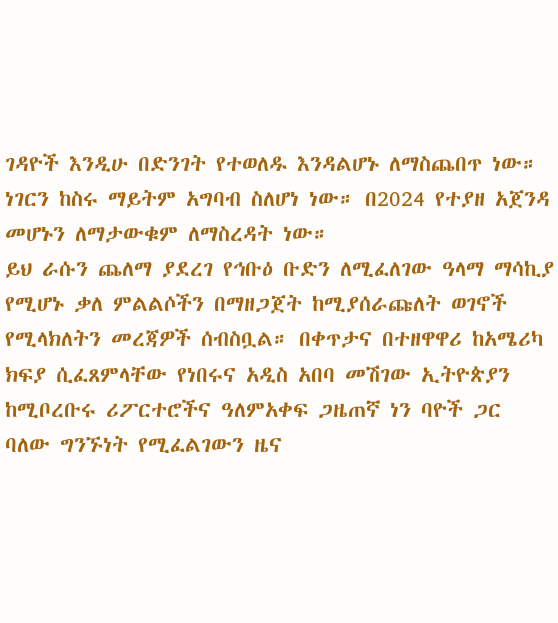ገዳዮች እንዲሁ በድንገት የተወለዱ እንዳልሆኑ ለማስጨበጥ ነው። ነገርን ከስሩ ማይትም አግባብ ስለሆነ ነው። በ2024 የተያዘ አጀንዳ መሆኑን ለማታውቁም ለማስረዳት ነው።
ይህ ራሱን ጨለማ ያደረገ የኅቡዕ ቡድን ለሚፈለገው ዓላማ ማሳኪያ የሚሆኑ ቃለ ምልልሶችን በማዘጋጀት ከሚያሰራጩለት ወገኖች የሚላክለትን መረጃዎች ሰብስቧል። በቀጥታና በተዘዋዋሪ ከአሜሪካ ክፍያ ሲፈጸምላቸው የነበሩና አዲስ አበባ መሽገው ኢትዮጵያን ከሚቦረቡሩ ሪፖርተሮችና ዓለምአቀፍ ጋዜጠኛ ነን ባዮች ጋር ባለው ግንኙነት የሚፈልገውን ዜና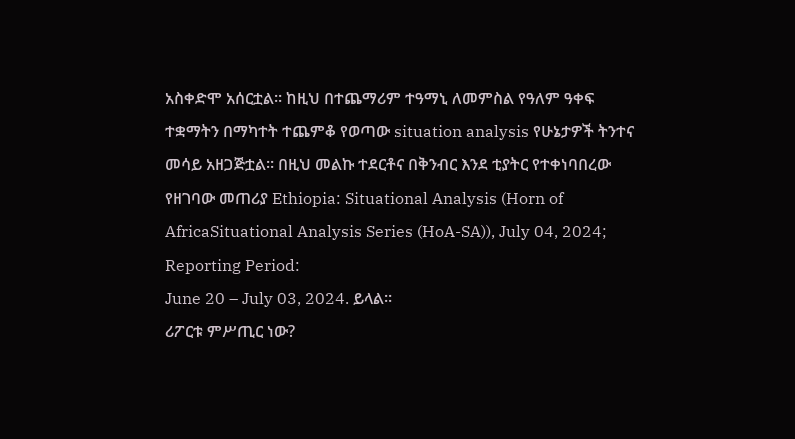አስቀድሞ አሰርቷል። ከዚህ በተጨማሪም ተዓማኒ ለመምስል የዓለም ዓቀፍ ተቋማትን በማካተት ተጨምቆ የወጣው situation analysis የሁኔታዎች ትንተና መሳይ አዘጋጅቷል። በዚህ መልኩ ተደርቶና በቅንብር እንደ ቲያትር የተቀነባበረው የዘገባው መጠሪያ Ethiopia: Situational Analysis (Horn of AfricaSituational Analysis Series (HoA-SA)), July 04, 2024; Reporting Period:
June 20 – July 03, 2024. ይላል።
ሪፖርቱ ምሥጢር ነው?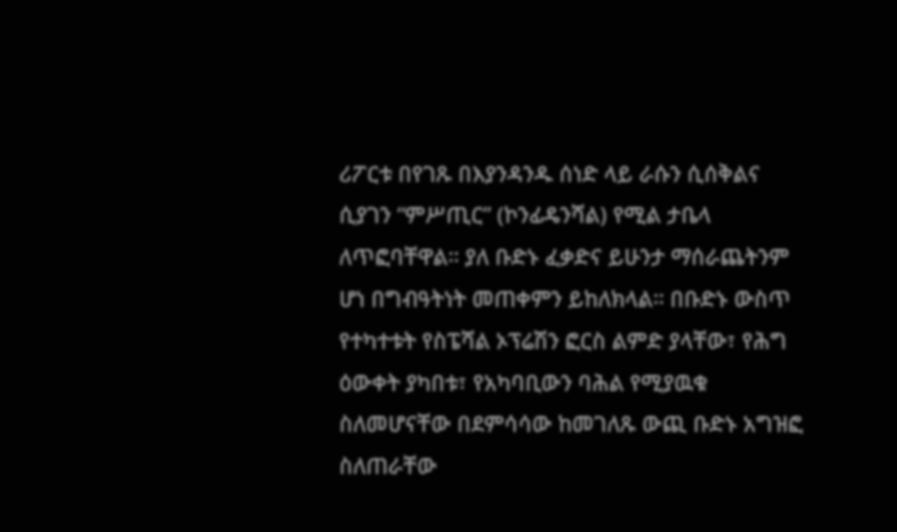ሪፖርቱ በየገጹ በእያንዳንዱ ሰነድ ላይ ራሱን ሲሰቅልና ሲያገን “ምሥጢር” (ኮንፊዴንሻል) የሚል ታቤላ ለጥፎባቸዋል። ያለ ቡድኑ ፈቃድና ይሁንታ ማሰራጨትንም ሆነ በግብዓትነት መጠቀምን ይከለክላል። በቡድኑ ውስጥ የተካተቱት የስፔሻል ኦፕሬሽን ፎርስ ልምድ ያላቸው፣ የሕግ ዕውቀት ያካበቱ፣ የአካባቢውን ባሕል የሚያዉቁ ስለመሆናቸው በደምሳሳው ከመገለጹ ውጪ ቡድኑ አግዝፎ ስለጠራቸው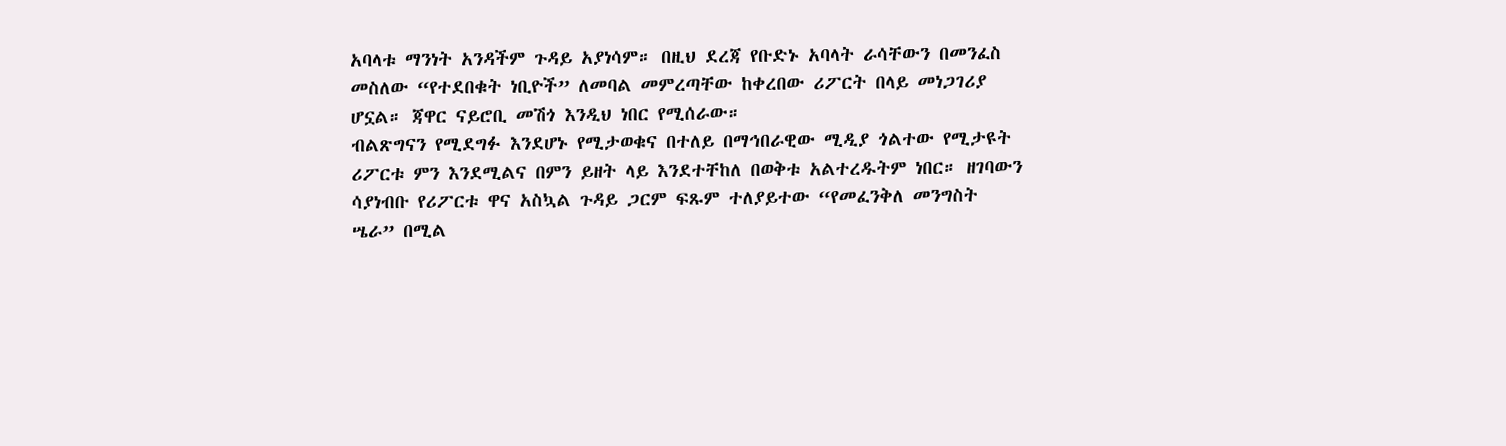አባላቱ ማንነት አንዳችም ጉዳይ አያነሳም። በዚህ ደረጃ የቡድኑ አባላት ራሳቸውን በመንፈስ መስለው “የተደበቁት ነቢዮች” ለመባል መምረጣቸው ከቀረበው ሪፖርት በላይ መነጋገሪያ ሆኗል። ጃዋር ናይሮቢ መሽጎ እንዲህ ነበር የሚሰራው።
ብልጽግናን የሚደግፉ እንደሆኑ የሚታወቁና በተለይ በማኅበራዊው ሚዲያ ጎልተው የሚታዩት ሪፖርቱ ምን እንደሚልና በምን ይዘት ላይ እንደተቸከለ በወቅቱ አልተረዱትም ነበር። ዘገባውን ሳያነብቡ የሪፖርቱ ዋና አስኳል ጉዳይ ጋርም ፍጹም ተለያይተው “የመፈንቅለ መንግስት ሤራ” በሚል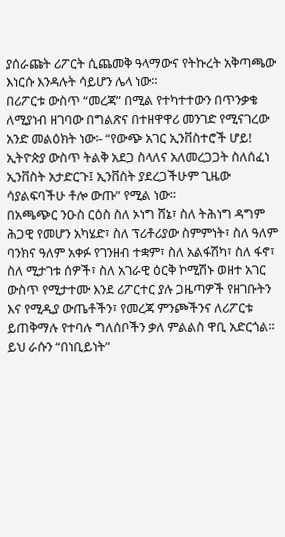ያሰራጩት ሪፖርት ሲጨመቅ ዓላማውና የትኩረት አቅጣጫው እነርሱ እንዳሉት ሳይሆን ሌላ ነው።
በሪፖርቱ ውስጥ “መረጃ” በሚል የተካተተውን በጥንቃቄ ለሚያነብ ዘገባው በግልጽና በተዘዋዋሪ መንገድ የሚናገረው አንድ መልዕክት ነው፡- “የውጭ አገር ኢንቨስተሮች ሆይ! ኢትዮጵያ ውስጥ ትልቅ አደጋ ስላለና አለመረጋጋት ስለሰፈነ ኢንቨስት አታድርጉ፤ ኢንቨስት ያደረጋችሁም ጊዜው ሳያልፍባችሁ ቶሎ ውጡ” የሚል ነው።
በአጫጭር ንዑስ ርዕስ ስለ ኦነግ ሸኔ፣ ስለ ትሕነግ ዳግም ሕጋዊ የመሆን አካሄድ፣ ስለ ፕሪቶሪያው ስምምነት፣ ስለ ዓለም ባንክና ዓለም አቀፉ የገንዘብ ተቋም፣ ስለ አልፋሽካ፣ ስለ ፋኖ፣ ስለ ሚታገቱ ሰዎች፣ ስለ አገራዊ ዕርቅ ኮሚሽኑ ወዘተ አገር ውስጥ የሚታተሙ እንደ ሪፖርተር ያሉ ጋዜጣዎች የዘገቡትን እና የሚዲያ ውጤቶችን፣ የመረጃ ምንጮችንና ለሪፖርቱ ይጠቅማሉ የተባሉ ግለሰቦችን ቃለ ምልልስ ዋቢ አድርጎል። ይህ ራሱን “በነቢይነት”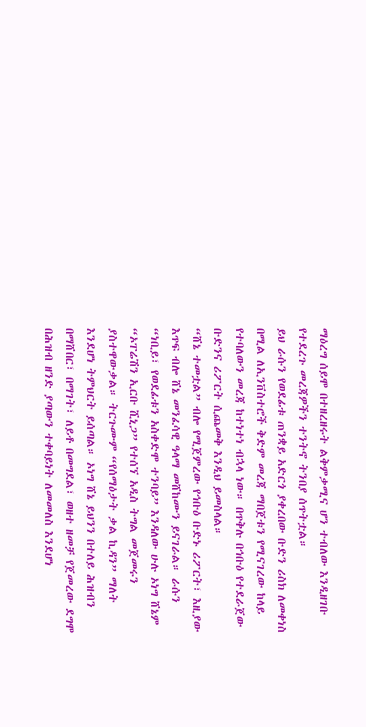ማዕረግ ሰይሞ በተዘረዘሩት ልቅምቃሚና ሆን ተብለው እንዲዘገቡ የተደረጉ መረጃዎችን ተንትኖ ትንበያ ሰጥትቷል።
ይህ ራሱን የወደፊቱ ጠንቋይ አድርጎ ያቀረበው ቡድን ሪስክ ለመቀነስ በሚል ለኢንቨስተሮች ቅድም መረጃ ማበጀቱን የሚናገረው ከላይ የተባለውን መረጃ ከተነተነ ብኋላ ነው። በጥቅሉ በኅቡዕ የተደራጀው ቡድንና ሪፖርት ሲጨመቅ እንዲህ ይመስላል።
“ሸኔ ተመቷል” ብሎ የሚጀምረው የኅቡዕ ቡድኑ ሪፖርት፣ እዚያው እጥፍ ብሎ ሸኔ መንፈሳዊ ዓላማ መሸከሙን ይናገራል። ራሱን “ነቢይ፣ የወደፊቱን አስቀድሞ ተንባይ” እንዳለው ሁሉ ኦነግ ሸኔም “ኦፐሬሽን ኢርቡ ሺኒጋ” የተሰኘ አዲስ ትግል መጀመሩን ያስተዋውቃል። ትርጉሙም “የሰማዕታት ቃል ኪዳን” ማለት እንደሆነ ትምህርት ይሰጣል። ኦነግ ሸኔ ይህንን በተለይ ሕዝብን በማሸበር፣ በማገት፣ ለይቶ በመግደል፣ ወዘተ ዘመቻ የጀመረው ደግሞ በሕዝብ ዘንድ ያጣውን ተቀባይነት ለመመለስ እንደሆነ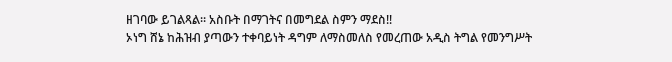ዘገባው ይገልጻል። አስቡት በማገትና በመግደል ስምን ማደስ!!
ኦነግ ሸኔ ከሕዝብ ያጣውን ተቀባይነት ዳግም ለማስመለስ የመረጠው አዲስ ትግል የመንግሥት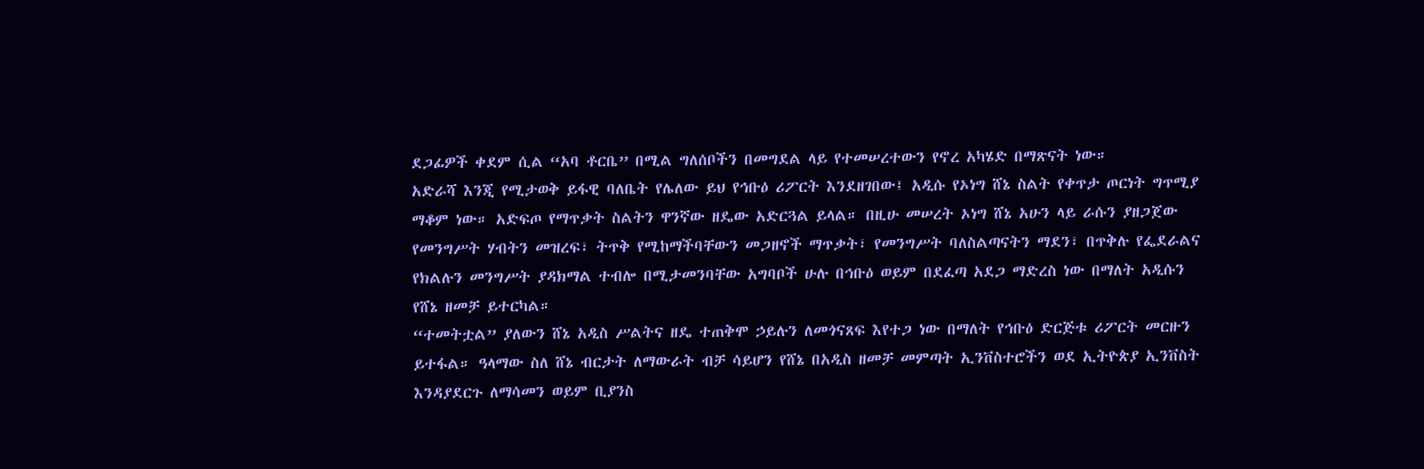ደጋፊዎች ቀደም ሲል “አባ ቶርቤ” በሚል ግለሰቦችን በመግደል ላይ የተመሠረተውን የኖረ አካሄድ በማጽናት ነው።
አድራሻ እንጂ የሚታወቅ ይፋዊ ባለቤት የሌለው ይህ የኅቡዕ ሪፖርት እንደዘገበው፤ አዲሱ የኦነግ ሸኔ ስልት የቀጥታ ጦርነት ግጥሚያ ማቆም ነው። አድፍጦ የማጥቃት ስልትን ዋንኛው ዘዴው አድርጓል ይላል። በዚሁ መሠረት ኦነግ ሸኔ አሁን ላይ ራሱን ያዘጋጀው የመንግሥት ሃብትን መዝረፍ፣ ትጥቅ የሚከማችባቸውን መጋዘኖች ማጥቃት፣ የመንግሥት ባለስልጣናትን ማደን፣ በጥቅሉ የፌደራልና የክልሉን መንግሥት ያዳክማል ተብሎ በሚታመንባቸው አግባቦች ሁሉ በኅቡዕ ወይም በደፈጣ አደጋ ማድረስ ነው በማለት አዲሱን የሸኔ ዘመቻ ይተርካል።
“ተመትቷል” ያለውን ሸኔ አዲስ ሥልትና ዘዴ ተጠቅሞ ኃይሉን ለመጎናጸፍ እየተጋ ነው በማለት የኅቡዕ ድርጅቱ ሪፖርት መርዙን ይተፋል። ዓላማው ስለ ሸኔ ብርታት ለማውራት ብቻ ሳይሆን የሸኔ በአዲስ ዘመቻ መምጣት ኢንቨስተሮችን ወደ ኢትዮጵያ ኢንቨስት እንዳያደርጉ ለማሳመን ወይም ቢያንስ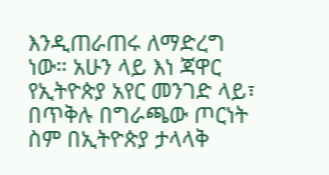እንዲጠራጠሩ ለማድረግ ነው። አሁን ላይ እነ ጃዋር የኢትዮጵያ አየር መንገድ ላይ፣ በጥቅሉ በግራጫው ጦርነት ስም በኢትዮጵያ ታላላቅ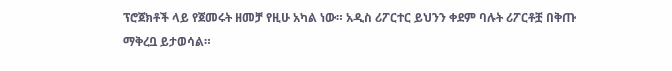ፕሮጀክቶች ላይ የጀመሩት ዘመቻ የዚሁ አካል ነው። አዲስ ሪፖርተር ይህንን ቀደም ባሉት ሪፖርቶቿ በቅጡ ማቅረቧ ይታወሳል።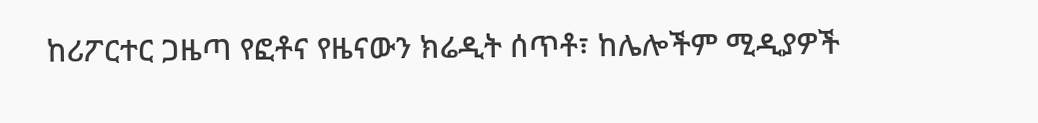ከሪፖርተር ጋዜጣ የፎቶና የዜናውን ክሬዲት ሰጥቶ፣ ከሌሎችም ሚዲያዎች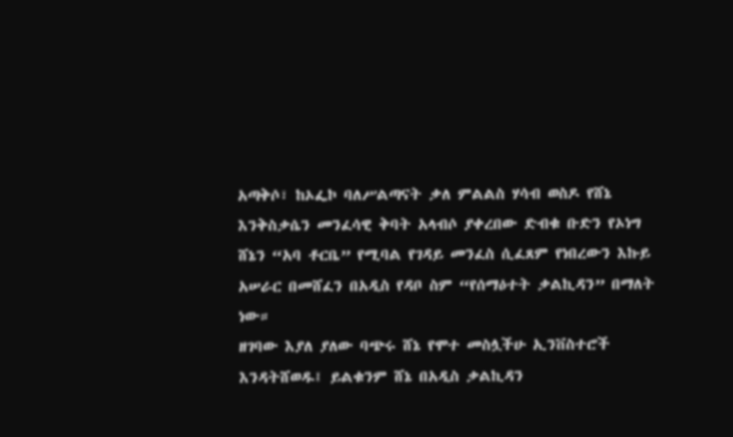አጣቅሶ፣ ከኦፌኮ ባለሥልጣናት ቃለ ምልልስ ሃሳብ ወስዶ የሸኔ እንቅስቃሴን መንፈሳዊ ቅባት አላብሶ ያቀረበው ድብቁ ቡድን የኦነግ ሸኔን “አባ ቶርቤ” የሚባል የገዳይ መንፈስ ሲፈጸም የነበረውን እኩይ አሠራር በመሸፈን በአዲስ የዳቦ ስም “የሰማዕተት ቃልኪዳን” በማለት ነው።
ዘገባው እያለ ያለው ባጭሩ ሸኔ የሞተ መስሏችሁ ኢንቨስተሮች እንዳትሸወዱ፤ ይልቁንም ሸኔ በአዲስ ቃልኪዳን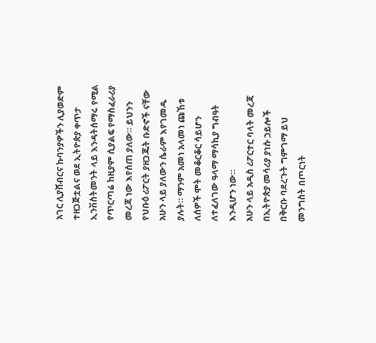አገር ሊያሸብርና ኩባንያዎችን ሊያወድም ተዘጋጅቷልና ወደ ኢትዮጵያ ቀጥታ ኢንቨስትመንት ላይ እንዳትሰማሩ የሚል የጥርጣሬ ከዚያም ሲያልፍ የማስፈራሪያ መረጃ ነው እየሰጠ ያለው። ይህንን የህቡዕ ሪፖርት ያዘጋጁት ቡድኖች ናቸው አሁን ላይ ያለውን ሴራም እየገመዱ ያሉት። ማንም አመነ አላመነ ጩኸቱ ለሰዎች ሞት መቆርቆር ሳይሆን ለተፈለገው ዓላማ ማሳኪያ ግብዓት እንዲሆን ነው።
አሁን ላይ አዲስ ሪፖርተር ባላት መረጃ በኢትዮጵያ መሳሪያ ያነሱ ኃይሎች በቅርቡ ባደረጉት ግምገማ ይህ መንግስት በጦርነት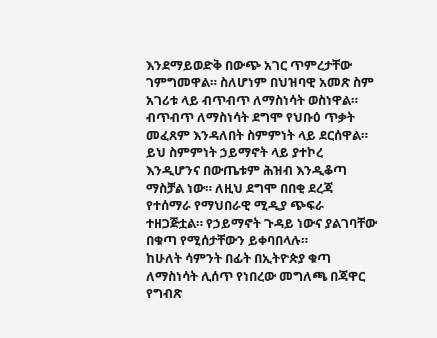እንደማይወድቅ በውጭ አገር ጥምረታቸው ገምግመዋል። ስለሆነም በህዝባዊ አመጽ ስም አገሪቱ ላይ ብጥብጥ ለማስነሳት ወስነዋል። ብጥብጥ ለማስነሳት ደግሞ የህቡዕ ጥቃት መፈጸም እንዳለበት ስምምነት ላይ ደርሰዋል። ይህ ስምምነት ኃይማኖት ላይ ያተኮረ እንዲሆንና በውጤቱም ሕዝብ እንዲቆጣ ማስቻል ነው። ለዚህ ደግሞ በበቂ ደረጃ የተሰማራ የማህበራዊ ሚዲያ ጭፍራ ተዘጋጅቷል። የኃይማኖት ጉዳይ ነውና ያልገባቸው በቁጣ የሚሰታቸውን ይቀባበላሉ።
ከሁለት ሳምንት በፊት በኢትዮጵያ ቁጣ ለማስነሳት ሊሰጥ የነበረው መግለጫ በጃዋር የግብጽ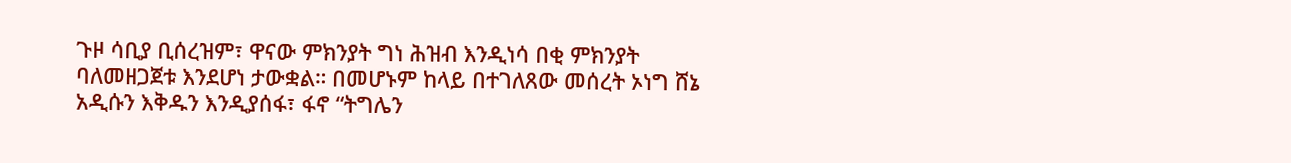ጉዞ ሳቢያ ቢሰረዝም፣ ዋናው ምክንያት ግነ ሕዝብ እንዲነሳ በቂ ምክንያት ባለመዘጋጀቱ እንደሆነ ታውቋል። በመሆኑም ከላይ በተገለጸው መሰረት ኦነግ ሸኔ አዲሱን እቅዱን እንዲያሰፋ፣ ፋኖ “ትግሌን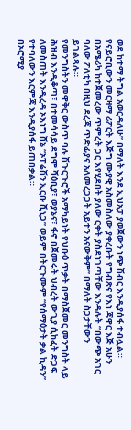ወደ ከተማ ትግል አወርዳለሁ” በማለት እንደ ኢህአፓ ያወጀውን ነጭ ሽብር እንዲያሰፋ ተብሏል።
የናይሮቢውን መርዛማ ሪፖርት እጅግ ሙያዊ አስመስለው ያቀረቡት የግብጽና የእነ ጃዋር እጅ አሁን በአሜሪካ ከተጀመረው ጥምረት ጋር እየሂደበት ያለው ርቀት ያስደነገጣቸው እንዳሉት “በውጭ አገር ባለው ፖለቲካ በዚህ ደረጃ ጥድፊያና አለመረጋጋት አይተን አናውቅም” በማለት ስጋታቸውን ይገልጻሉ።
የመንግስትን መዋቅር ውስጥ ባሉ ሽጉርጉሮች አማካይነት የህቡዕ ጥቃት በማስጀመር መንግስት ላይ ሕዝብ እንዲቆጣ፣ በተመሳሳይ ደግሞ ሻዕቢያ፣ ወያኔና፣ ፋኖ በጀመሩት ህብረት ውጊያ ሲከፈት ድጋፍ ለመስጠት እንዲረዳ ኦእነግ ሸኔ “ኦፐሬሽን ኢርቡ ሺኒጋ” ወይም በትርጉሙም “የሰማዕታት ቃል ኪዳን” የተባለውን እርምጃ እንዲያሰፋ ይጠበቃል።
በኦሮሚያ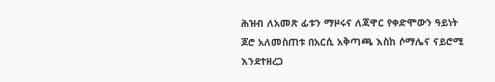ሕዝብ ለአመጽ ፊቱን ማዞሩና ለጃዋር የቀድሞውን ዓይነት ጆሮ አለመስጠቱ በአርሲ አቅጣጫ እስከ ሶማሌና ናይሮሚ እንደተዘረጋ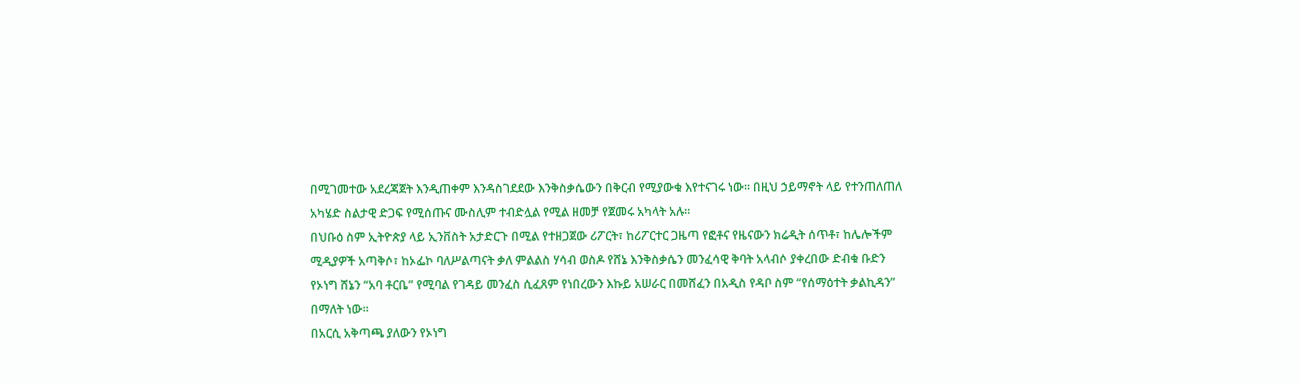በሚገመተው አደረጃጀት እንዲጠቀም እንዳስገደደው እንቅስቃሴውን በቅርብ የሚያውቁ እየተናገሩ ነው። በዚህ ኃይማኖት ላይ የተንጠለጠለ አካሄድ ስልታዊ ድጋፍ የሚሰጡና ሙስሊም ተብድሏል የሚል ዘመቻ የጀመሩ አካላት አሉ።
በህቡዕ ስም ኢትዮጵያ ላይ ኢንቨስት አታድርጉ በሚል የተዘጋጀው ሪፖርት፣ ከሪፖርተር ጋዜጣ የፎቶና የዜናውን ክሬዲት ሰጥቶ፣ ከሌሎችም ሚዲያዎች አጣቅሶ፣ ከኦፌኮ ባለሥልጣናት ቃለ ምልልስ ሃሳብ ወስዶ የሸኔ እንቅስቃሴን መንፈሳዊ ቅባት አላብሶ ያቀረበው ድብቁ ቡድን የኦነግ ሸኔን “አባ ቶርቤ” የሚባል የገዳይ መንፈስ ሲፈጸም የነበረውን እኩይ አሠራር በመሸፈን በአዲስ የዳቦ ስም “የሰማዕተት ቃልኪዳን” በማለት ነው።
በአርሲ አቅጣጫ ያለውን የኦነግ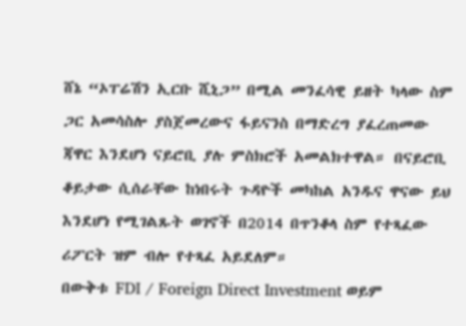ሸኔ “ኦፐሬሽን ኢርቡ ሺኒጋ” በሚል መንፈሳዊ ይዘት ካላው ስም ጋር አመሳስሎ ያስጀመረውና ፋይናንስ በማድረግ ያፈረጠመው ጃዋር እንደሆነ ናይሮቢ ያሉ ምስክሮች አመልክተዋል። በናይሮቢ ቆይታው ሲሰራቸው ከነበሩት ጉዳዮች መካከል አንዱና ዋናው ይህ እንደሆነ የሚገልጹት ወገኖች በ2014 በጥንቆላ ስም የተጻፈው ሪፖርት ዝም ብሎ የተጻፈ አይደለም።
በውቅቱ FDI / Foreign Direct Investment ወይም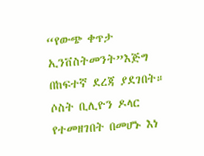“የውጭ ቀጥታ ኢንቨስትመንት”እጅግ በከፍተኛ ደረጃ ያደገበት። ሶስት ቢሊዮን ዶላር የተመዘገበት በመሆኑ እነ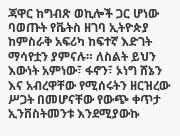ጃዋር ከግብጽ ወኪሎች ጋር ሆነው ባወጡት የቬትስ ዘገባ ኢትዮጵያ ከምስራቅ አፍሪካ ከፍተኛ እድገት ማሳየቷን ያምናሉ። ለስልት ይህን እውነት አምነው፣ ፋኖን፣ ኦነግ ሸኔን እና አብረዋቸው የሚሰሩትን ዘርዝረው ሥጋት በመሆናቸው የውጭ ቀጥታ ኢንቨስትመንቱ እንደሚያውኩ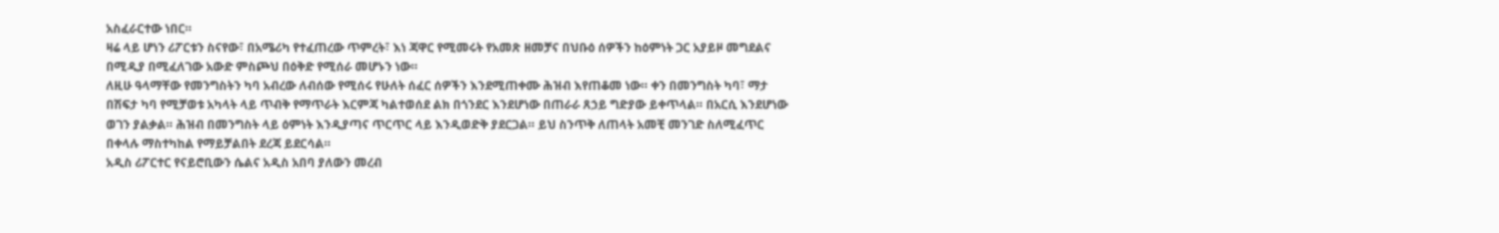አስፈራርተው ነበር።
ዛሬ ላይ ሆነን ሪፖርቱን ስናየው፣ በአሜሪካ የተፈጠረው ጥምረት፣ እነ ጃዋር የሚመሩት የአመጽ ዘመቻና በህቡዕ ሰዎችን ከዕምነት ጋር አያይዞ መግደልና በሚዲያ በሚፈለገው አውድ ምስጮህ በዕቅድ የሚሰራ መሆኑን ነው።
ለዚሁ ዓላማቸው የመንግስትን ካባ አብረው ለብሰው የሚሰሩ የሁለት ሰፈር ሰዎችን እንደሚጠቀሙ ሕዝብ እየጠቆመ ነው። ቀን በመንግስት ካባ፣ ማታ በሽፍታ ካባ የሚቻወቱ አካላት ላይ ጥብቅ የማጥራት እርምጃ ካልተወሰደ ልክ በጎንደር እንደሆነው በጠራራ ጸኃይ ግድያው ይቀጥላል። በአርሲ እንደሆነው ወገን ያልቃል። ሕዝብ በመንግስት ላይ ዕምነት እንዲያጣና ጥርጥር ላይ እንዲወድቅ ያደርጋል። ይህ ስንጥቅ ለጠላት አመቺ መንገድ ስለሚፈጥር በቀላሉ ማስተካከል የማይቻልበት ደረጃ ይደርሳል።
አዲስ ሪፖርተር የናይሮቢውን ሴልና አዲስ አበባ ያለውን መረብ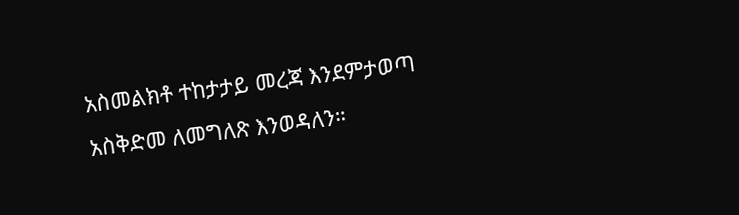አስመልክቶ ተከታታይ መረጃ እንደምታወጣ አስቅድመ ለመግለጽ እንወዳለን።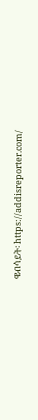ዌብሳይት፡ https://addisreporter.com/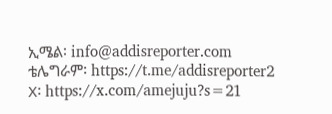ኢሜል፡ info@addisreporter.com
ቴሌግራም፡ https://t.me/addisreporter2
X፡ https://x.com/amejuju?s=21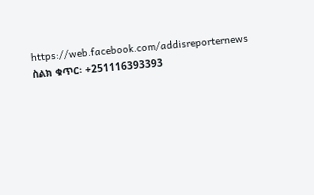https://web.facebook.com/addisreporternews
ስልክ ቁጥር፡ +251116393393